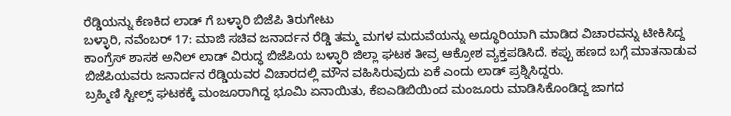ರೆಡ್ಡಿಯನ್ನು ಕೆಣಕಿದ ಲಾಡ್ ಗೆ ಬಳ್ಳಾರಿ ಬಿಜೆಪಿ ತಿರುಗೇಟು
ಬಳ್ಳಾರಿ, ನವೆಂಬರ್ 17: ಮಾಜಿ ಸಚಿವ ಜನಾರ್ದನ ರೆಡ್ಡಿ ತಮ್ಮ ಮಗಳ ಮದುವೆಯನ್ನು ಅದ್ಧೂರಿಯಾಗಿ ಮಾಡಿದ ವಿಚಾರವನ್ನು ಟೀಕಿಸಿದ್ದ ಕಾಂಗ್ರೆಸ್ ಶಾಸಕ ಅನಿಲ್ ಲಾಡ್ ವಿರುದ್ಧ ಬಿಜೆಪಿಯ ಬಳ್ಳಾರಿ ಜಿಲ್ಲಾ ಘಟಕ ತೀವ್ರ ಆಕ್ರೋಶ ವ್ಯಕ್ತಪಡಿಸಿದೆ. ಕಪ್ಪು ಹಣದ ಬಗ್ಗೆ ಮಾತನಾಡುವ ಬಿಜೆಪಿಯವರು ಜನಾರ್ದನ ರೆಡ್ಡಿಯವರ ವಿಚಾರದಲ್ಲಿ ಮೌನ ವಹಿಸಿರುವುದು ಏಕೆ ಎಂದು ಲಾಡ್ ಪ್ರಶ್ನಿಸಿದ್ದರು.
ಬ್ರಹ್ಮಿಣಿ ಸ್ಟೀಲ್ಸ್ ಘಟಕಕ್ಕೆ ಮಂಜೂರಾಗಿದ್ದ ಭೂಮಿ ಏನಾಯಿತು, ಕೆಐಎಡಿಬಿಯಿಂದ ಮಂಜೂರು ಮಾಡಿಸಿಕೊಂಡಿದ್ದ ಜಾಗದ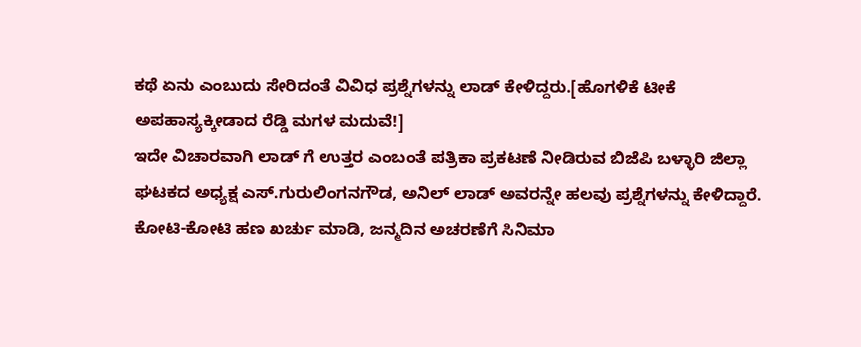ಕಥೆ ಏನು ಎಂಬುದು ಸೇರಿದಂತೆ ವಿವಿಧ ಪ್ರಶ್ನೆಗಳನ್ನು ಲಾಡ್ ಕೇಳಿದ್ದರು.[ಹೊಗಳಿಕೆ ಟೀಕೆ ಅಪಹಾಸ್ಯಕ್ಕೀಡಾದ ರೆಡ್ಡಿ ಮಗಳ ಮದುವೆ!]
ಇದೇ ವಿಚಾರವಾಗಿ ಲಾಡ್ ಗೆ ಉತ್ತರ ಎಂಬಂತೆ ಪತ್ರಿಕಾ ಪ್ರಕಟಣೆ ನೀಡಿರುವ ಬಿಜೆಪಿ ಬಳ್ಳಾರಿ ಜಿಲ್ಲಾ ಘಟಕದ ಅಧ್ಯಕ್ಷ ಎಸ್.ಗುರುಲಿಂಗನಗೌಡ, ಅನಿಲ್ ಲಾಡ್ ಅವರನ್ನೇ ಹಲವು ಪ್ರಶ್ನೆಗಳನ್ನು ಕೇಳಿದ್ದಾರೆ. ಕೋಟಿ-ಕೋಟಿ ಹಣ ಖರ್ಚು ಮಾಡಿ, ಜನ್ಮದಿನ ಅಚರಣೆಗೆ ಸಿನಿಮಾ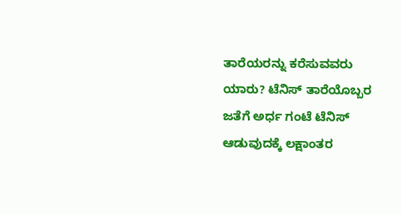ತಾರೆಯರನ್ನು ಕರೆಸುವವರು ಯಾರು? ಟೆನಿಸ್ ತಾರೆಯೊಬ್ಬರ ಜತೆಗೆ ಅರ್ಧ ಗಂಟೆ ಟೆನಿಸ್ ಆಡುವುದಕ್ಕೆ ಲಕ್ಷಾಂತರ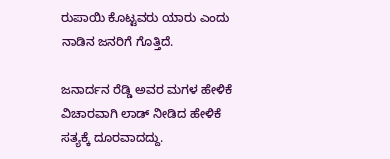ರುಪಾಯಿ ಕೊಟ್ಟವರು ಯಾರು ಎಂದು ನಾಡಿನ ಜನರಿಗೆ ಗೊತ್ತಿದೆ.

ಜನಾರ್ದನ ರೆಡ್ಡಿ ಅವರ ಮಗಳ ಹೇಳಿಕೆ ವಿಚಾರವಾಗಿ ಲಾಡ್ ನೀಡಿದ ಹೇಳಿಕೆ ಸತ್ಯಕ್ಕೆ ದೂರವಾದದ್ದು.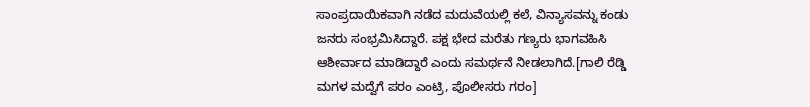ಸಾಂಪ್ರದಾಯಿಕವಾಗಿ ನಡೆದ ಮದುವೆಯಲ್ಲಿ ಕಲೆ, ವಿನ್ಯಾಸವನ್ನು ಕಂಡು ಜನರು ಸಂಭ್ರಮಿಸಿದ್ದಾರೆ. ಪಕ್ಷ ಭೇದ ಮರೆತು ಗಣ್ಯರು ಭಾಗವಹಿಸಿ ಆಶೀರ್ವಾದ ಮಾಡಿದ್ದಾರೆ ಎಂದು ಸಮರ್ಥನೆ ನೀಡಲಾಗಿದೆ.[ಗಾಲಿ ರೆಡ್ಡಿ ಮಗಳ ಮದ್ವೆಗೆ ಪರಂ ಎಂಟ್ರಿ, ಪೊಲೀಸರು ಗರಂ]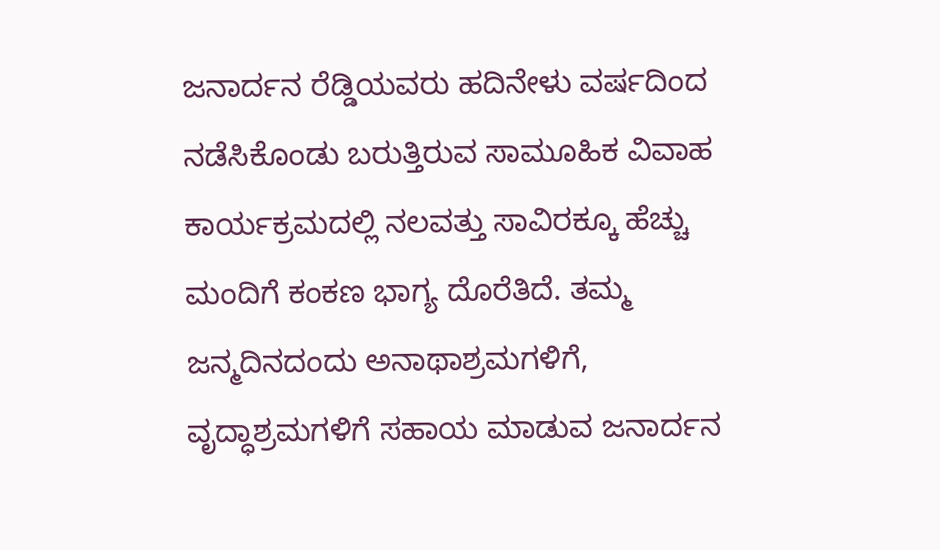ಜನಾರ್ದನ ರೆಡ್ಡಿಯವರು ಹದಿನೇಳು ವರ್ಷದಿಂದ ನಡೆಸಿಕೊಂಡು ಬರುತ್ತಿರುವ ಸಾಮೂಹಿಕ ವಿವಾಹ ಕಾರ್ಯಕ್ರಮದಲ್ಲಿ ನಲವತ್ತು ಸಾವಿರಕ್ಕೂ ಹೆಚ್ಚು ಮಂದಿಗೆ ಕಂಕಣ ಭಾಗ್ಯ ದೊರೆತಿದೆ. ತಮ್ಮ ಜನ್ಮದಿನದಂದು ಅನಾಥಾಶ್ರಮಗಳಿಗೆ, ವೃದ್ಧಾಶ್ರಮಗಳಿಗೆ ಸಹಾಯ ಮಾಡುವ ಜನಾರ್ದನ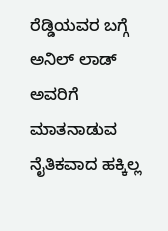ರೆಡ್ಡಿಯವರ ಬಗ್ಗೆ ಅನಿಲ್ ಲಾಡ್ ಅವರಿಗೆ ಮಾತನಾಡುವ ನೈತಿಕವಾದ ಹಕ್ಕಿಲ್ಲ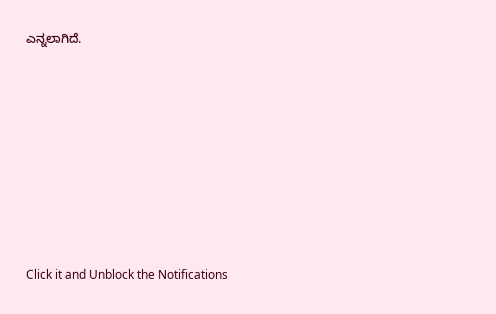ಎನ್ನಲಾಗಿದೆ.












Click it and Unblock the Notifications